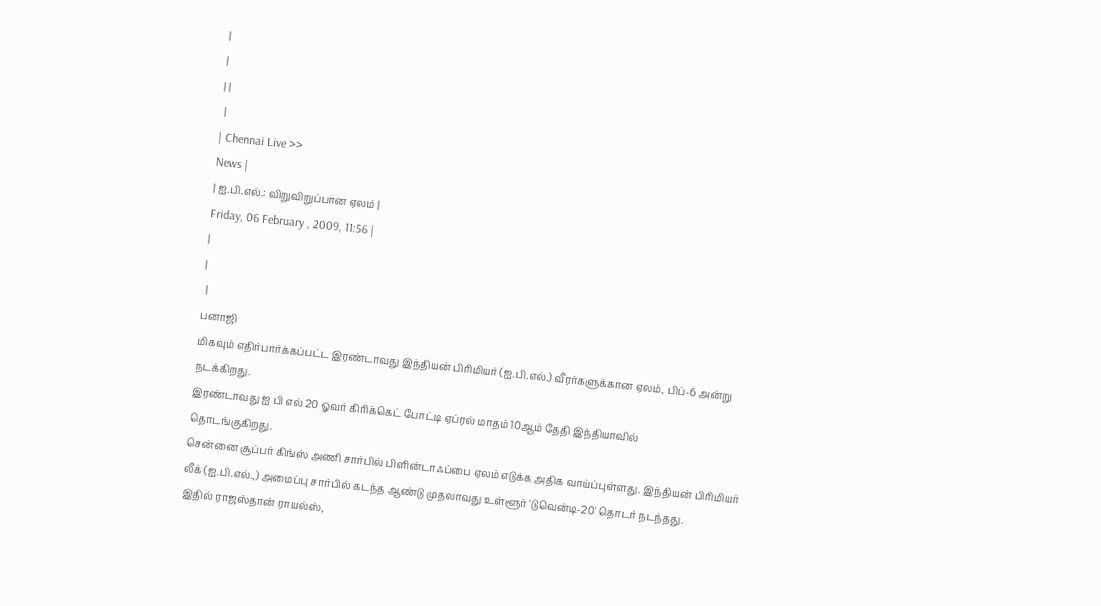|
|
| |
 |
| Chennai Live >>
News |
| ஐ.பி.எல்.: விறுவிறுப்பான ஏலம் |
Friday, 06 February , 2009, 11:56 |
|
|
 |
பனாஜி
மிகவும் எதிர்பார்க்கப்பட்ட இரண்டாவது இந்தியன் பிரிமியர் (ஐ.பி.எல்.) வீரர்களுக்கான ஏலம், பிப்-6 அன்று
நடக்கிறது.
இரண்டாவது ஐ பி எல் 20 ஓவர் கிரிக்கெட் போட்டி ஏப்ரல் மாதம் 10ஆம் தேதி இந்தியாவில்
தொடங்குகிறது.
சென்னை சூப்பர் கிங்ஸ் அணி சார்பில் பிளின்டாஃப்பை ஏலம் எடுக்க அதிக வாய்ப்புள்ளது. இந்தியன் பிரிமியர்
லீக் (ஐ.பி.எல்.,) அமைப்பு சார்பில் கடந்த ஆண்டு முதலாவது உள்ளூர் 'டுவென்டி-20' தொடர் நடந்தது.
இதில் ராஜஸ்தான் ராயல்ஸ்,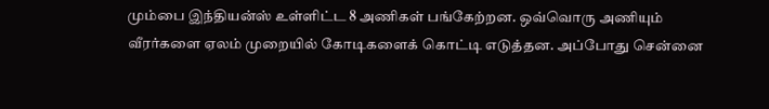மும்பை இந்தியன்ஸ் உள்ளிட்ட 8 அணிகள் பங்கேற்றன. ஒவ்வொரு அணியும்
வீரர்களை ஏலம் முறையில் கோடிகளைக் கொட்டி எடுத்தன. அப்போது சென்னை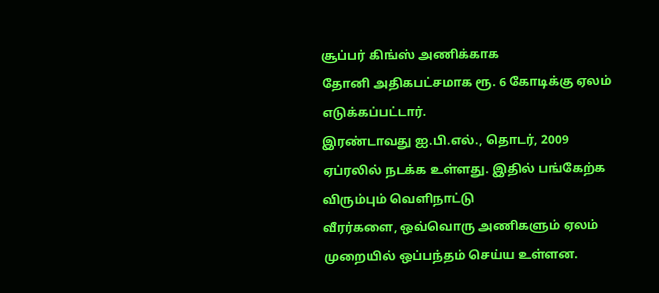சூப்பர் கிங்ஸ் அணிக்காக
தோனி அதிகபட்சமாக ரூ. 6 கோடிக்கு ஏலம் எடுக்கப்பட்டார்.
இரண்டாவது ஐ.பி.எல்., தொடர், 2009 ஏப்ரலில் நடக்க உள்ளது. இதில் பங்கேற்க விரும்பும் வெளிநாட்டு
வீரர்களை, ஒவ்வொரு அணிகளும் ஏலம் முறையில் ஒப்பந்தம் செய்ய உள்ளன.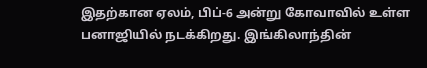இதற்கான ஏலம், பிப்-6 அன்று கோவாவில் உள்ள பனாஜியில் நடக்கிறது. இங்கிலாந்தின்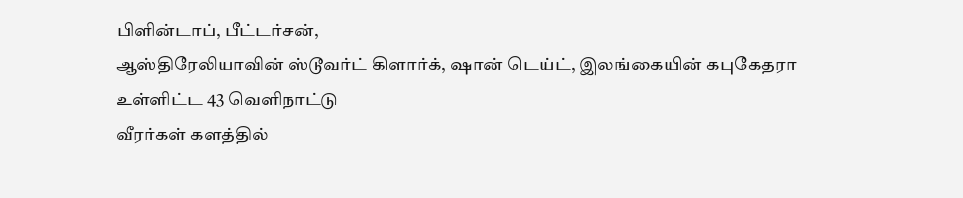பிளின்டாப், பீட்டர்சன்,
ஆஸ்திரேலியாவின் ஸ்டூவர்ட் கிளார்க், ஷான் டெய்ட், இலங்கையின் கபுகேதரா உள்ளிட்ட 43 வெளிநாட்டு
வீரர்கள் களத்தில்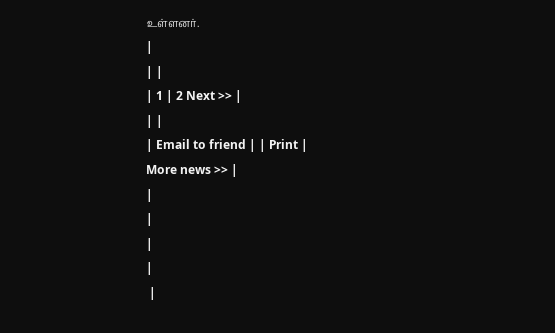உள்ளனர்.
|
| |
| 1 | 2 Next >> |
| |
| Email to friend | | Print |
More news >> |
|
|
|
|
 |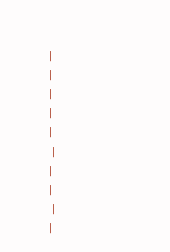|
|
|
|
|
 |
|
|
 |
|